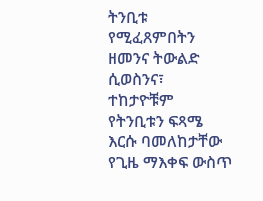ትንቢቱ የሚፈጸምበትን ዘመንና ትውልድ ሲወስንና፣ ተከታዮቹም የትንቢቱን ፍጻሜ እርሱ ባመለከታቸው የጊዜ ማእቀፍ ውስጥ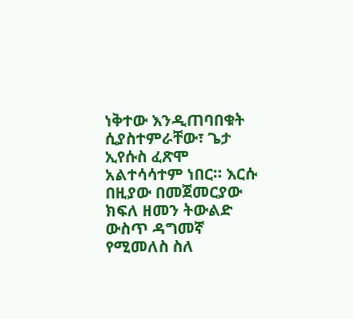ነቅተው እንዲጠባበቁት ሲያስተምራቸው፣ ጌታ ኢየሱስ ፈጽሞ አልተሳሳተም ነበር። እርሱ በዚያው በመጀመርያው ክፍለ ዘመን ትውልድ ውስጥ ዳግመኛ የሚመለስ ስለ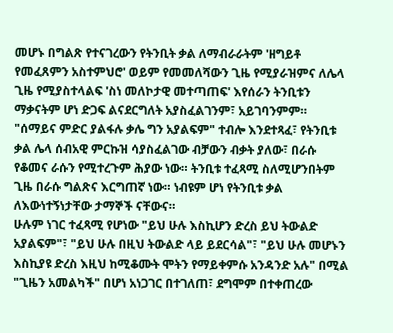መሆኑ በግልጽ የተናገረውን የትንቢት ቃል ለማብራራትም 'ዘግይቶ የመፈጸምን አስተምህሮ' ወይም የመመለሻውን ጊዜ የሚያራዝምና ለሌላ ጊዜ የሚያስተላልፍ 'ስነ መለኮታዊ መተጣጠፍ' እየሰራን ትንቢቱን ማቃናትም ሆነ ድጋፍ ልናደርግለት አያስፈልገንም፣ አይገባንምም። "ሰማይና ምድር ያልፋሉ ቃሌ ግን አያልፍም" ተብሎ እንደተጻፈ፣ የትንቢቱ ቃል ሌላ ሰብአዊ ምርኩዝ ሳያስፈልገው ብቻውን ብቃት ያለው፣ በራሱ የቆመና ራሱን የሚተረጉም ሕያው ነው። ትንቢቱ ተፈጻሚ ስለሚሆንበትም ጊዜ በራሱ ግልጽና እርግጠኛ ነው። ነብዩም ሆነ የትንቢቱ ቃል ለእውነተኝነታቸው ታማኞች ናቸውና።
ሁሉም ነገር ተፈጻሚ የሆነው "ይህ ሁሉ እስኪሆን ድረስ ይህ ትውልድ አያልፍም"፣ "ይህ ሁሉ በዚህ ትውልድ ላይ ይደርሳል"፣ "ይህ ሁሉ መሆኑን እስኪያዩ ድረስ እዚህ ከሚቆሙት ሞትን የማይቀምሱ አንዳንድ አሉ" በሚል "ጊዜን አመልካች" በሆነ አነጋገር በተገለጠ፣ ደግሞም በተቀጠረው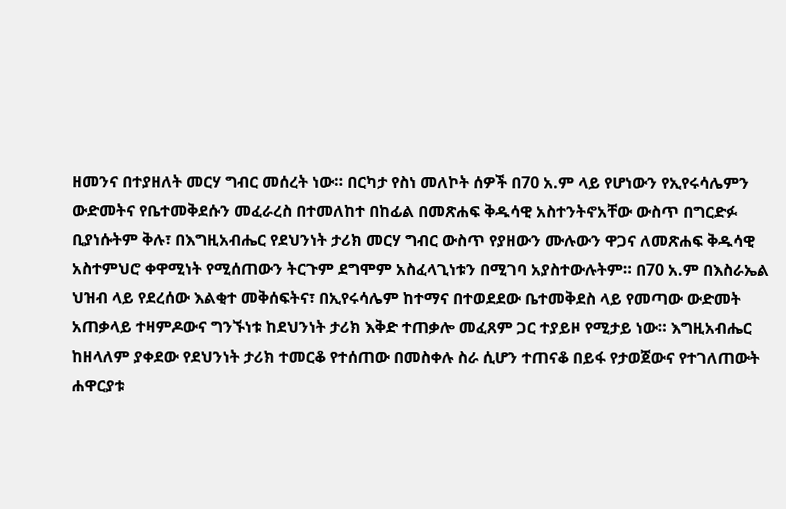ዘመንና በተያዘለት መርሃ ግብር መሰረት ነው። በርካታ የስነ መለኮት ሰዎች በ70 አ.ም ላይ የሆነውን የኢየሩሳሌምን ውድመትና የቤተመቅደሱን መፈራረስ በተመለከተ በከፊል በመጽሐፍ ቅዱሳዊ አስተንትኖአቸው ውስጥ በግርድፉ ቢያነሱትም ቅሉ፣ በእግዚአብሔር የደህንነት ታሪክ መርሃ ግብር ውስጥ የያዘውን ሙሉውን ዋጋና ለመጽሐፍ ቅዱሳዊ አስተምህሮ ቀዋሚነት የሚሰጠውን ትርጉም ደግሞም አስፈላጊነቱን በሚገባ አያስተውሉትም። በ70 አ.ም በእስራኤል ህዝብ ላይ የደረሰው እልቂተ መቅሰፍትና፣ በኢየሩሳሌም ከተማና በተወደደው ቤተመቅደስ ላይ የመጣው ውድመት አጠቃላይ ተዛምዶውና ግንኙነቱ ከደህንነት ታሪክ እቅድ ተጠቃሎ መፈጸም ጋር ተያይዞ የሚታይ ነው። እግዚአብሔር ከዘላለም ያቀደው የደህንነት ታሪክ ተመርቆ የተሰጠው በመስቀሉ ስራ ሲሆን ተጠናቆ በይፋ የታወጀውና የተገለጠውት ሐዋርያቱ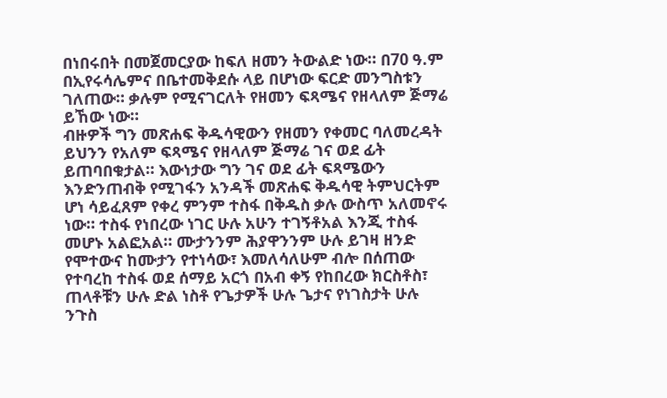በነበሩበት በመጀመርያው ከፍለ ዘመን ትውልድ ነው። በ70 ዓ.ም በኢየሩሳሌምና በቤተመቅደሱ ላይ በሆነው ፍርድ መንግስቱን ገለጠው። ቃሉም የሚናገርለት የዘመን ፍጻሜና የዘላለም ጅማሬ ይኸው ነው።
ብዙዎች ግን መጽሐፍ ቅዱሳዊውን የዘመን የቀመር ባለመረዳት ይህንን የአለም ፍጻሜና የዘላለም ጅማሬ ገና ወደ ፊት ይጠባበቁታል። እውነታው ግን ገና ወደ ፊት ፍጻሜውን እንድንጠብቅ የሚገፋን አንዳች መጽሐፍ ቅዱሳዊ ትምህርትም ሆነ ሳይፈጸም የቀረ ምንም ተስፋ በቅዱስ ቃሉ ውስጥ አለመኖሩ ነው። ተስፋ የነበረው ነገር ሁሉ አሁን ተገኝቶአል እንጂ ተስፋ መሆኑ አልፎአል። ሙታንንም ሕያዋንንም ሁሉ ይገዛ ዘንድ የሞተውና ከሙታን የተነሳው፣ እመለሳለሁም ብሎ በሰጠው የተባረከ ተስፋ ወደ ሰማይ አርጎ በአብ ቀኝ የከበረው ክርስቶስ፣ ጠላቶቹን ሁሉ ድል ነስቶ የጌታዎች ሁሉ ጌታና የነገስታት ሁሉ ንጉስ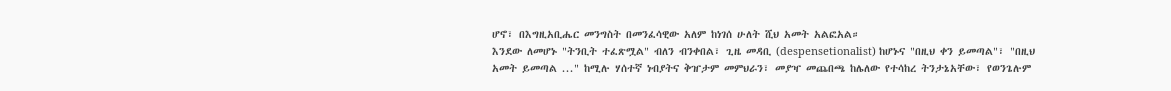ሆኖ፣ በእግዚአቢሔር መንግስት በመንፈሳዊው አለም ከነገሰ ሁለት ሺህ አመት አልፎአል።
እንደው ለመሆኑ "ትንቢት ተፈጽሟል" ብለን ብንቀበል፣ ጊዜ መዳቢ (despensetionalist) ከሆኑና "በዚህ ቀን ይመጣል"፣ "በዚህ አመት ይመጣል ..." ከሚሉ ሃሰተኛ ነብያትና ቅዠታም መምህራን፣ መያዣ መጨበጫ ከሌለው የተሳከረ ትንታኔአቸው፣ የወንጌሉም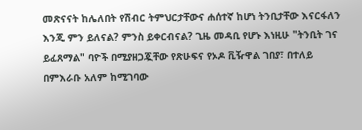መጽናናት ከሌለበት የሽብር ትምህርታቸውና ሐሰተኛ ከሆነ ትንቢታቸው እናርፋለን እንጂ ምን ይለናል? ምንስ ይቀርብናል? ጊዜ መዳቢ የሆኑ እነዚሁ "ትንቢት ገና ይፈጸማል" ባዮች በሚያዘጋጇቸው የጽሁፍና የኦዶ ቪዥዋል ገበያ፣ በተለይ በምእራቡ አለም ከሚገባው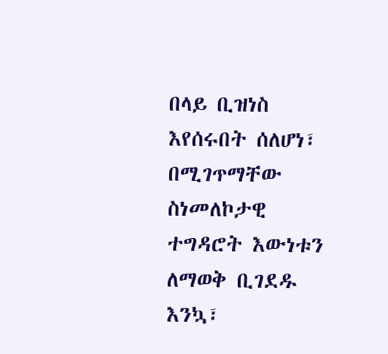በላይ ቢዝነስ እየሰሩበት ሰለሆነ፣ በሚገጥማቸው ስነመለኮታዊ ተግዳሮት እውነቱን ለማወቅ ቢገደዱ እንኳ፣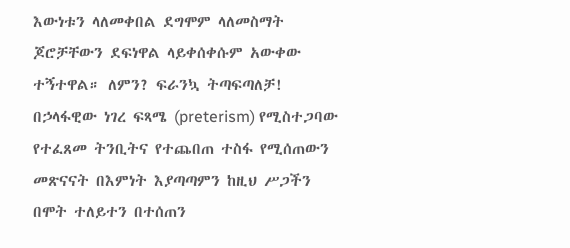እውነቱን ላለመቀበል ደግሞም ላለመስማት ጆሮቻቸውን ደፍነዋል ላይቀሰቀሱም አውቀው ተኝተዋል። ለምን? ፍራንኳ ትጣፍጣለቻ!
በኃላፋዊው ነገረ ፍጻሜ (preterism) የሚስተጋባው የተፈጸመ ትንቢትና የተጨበጠ ተስፋ የሚሰጠውን መጽናናት በእምነት እያጣጣምን ከዚህ ሥጋችን በሞት ተለይተን በተሰጠን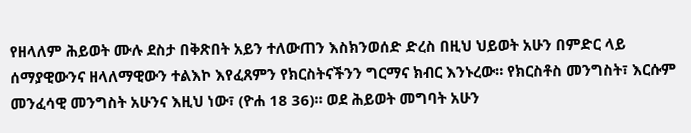የዘላለም ሕይወት ሙሉ ደስታ በቅጽበት አይን ተለውጠን እስክንወሰድ ድረስ በዚህ ህይወት አሁን በምድር ላይ ሰማያዊውንና ዘላለማዊውን ተልእኮ እየፈጸምን የክርስትናችንን ግርማና ክብር እንኑረው። የክርስቶስ መንግስት፣ እርሱም መንፈሳዊ መንግስት አሁንና እዚህ ነው፣ (ዮሐ 18 36)። ወደ ሕይወት መግባት አሁን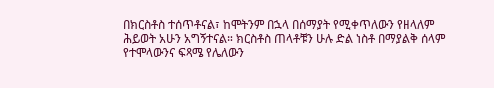በክርስቶስ ተሰጥቶናል፣ ከሞትንም በኋላ በሰማያት የሚቀጥለውን የዘላለም ሕይወት አሁን አግኝተናል። ክርስቶስ ጠላቶቹን ሁሉ ድል ነስቶ በማያልቅ ሰላም የተሞላውንና ፍጻሜ የሌለውን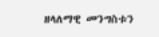ዘላለማዊ መንግስቱን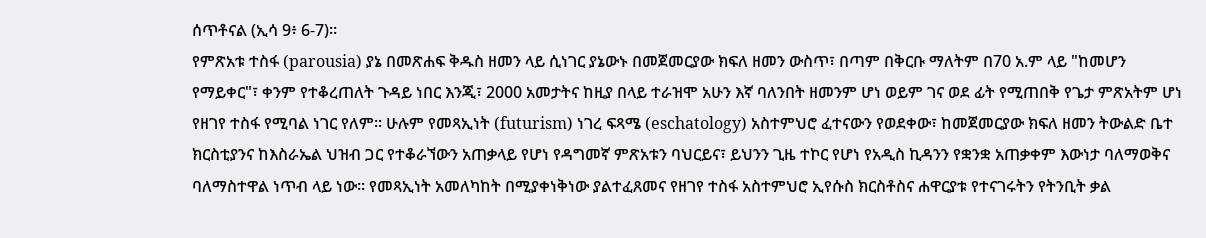ሰጥቶናል (ኢሳ 9፥ 6-7)።
የምጽአቱ ተስፋ (parousia) ያኔ በመጽሐፍ ቅዱስ ዘመን ላይ ሲነገር ያኔውኑ በመጀመርያው ክፍለ ዘመን ውስጥ፣ በጣም በቅርቡ ማለትም በ70 አ.ም ላይ "ከመሆን የማይቀር"፣ ቀንም የተቆረጠለት ጉዳይ ነበር እንጂ፣ 2000 አመታትና ከዚያ በላይ ተራዝሞ አሁን እኛ ባለንበት ዘመንም ሆነ ወይም ገና ወደ ፊት የሚጠበቅ የጌታ ምጽአትም ሆነ የዘገየ ተስፋ የሚባል ነገር የለም። ሁሉም የመጻኢነት (futurism) ነገረ ፍጻሜ (eschatology) አስተምህሮ ፈተናውን የወደቀው፣ ከመጀመርያው ክፍለ ዘመን ትውልድ ቤተ ክርስቲያንና ከእስራኤል ህዝብ ጋር የተቆራኘውን አጠቃላይ የሆነ የዳግመኛ ምጽአቱን ባህርይና፣ ይህንን ጊዜ ተኮር የሆነ የአዲስ ኪዳንን የቋንቋ አጠቃቀም እውነታ ባለማወቅና ባለማስተዋል ነጥብ ላይ ነው። የመጻኢነት አመለካከት በሚያቀነቅነው ያልተፈጸመና የዘገየ ተስፋ አስተምህሮ ኢየሱስ ክርስቶስና ሐዋርያቱ የተናገሩትን የትንቢት ቃል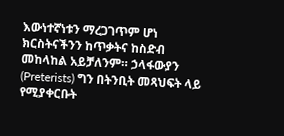እውነተኛነቱን ማረጋገጥም ሆነ ክርስትናችንን ከጥቃትና ከስድብ መከላከል አይቻለንም። ኃላፋውያን (Preterists) ግን በትንቢት መጻህፍት ላይ የሚያቀርቡት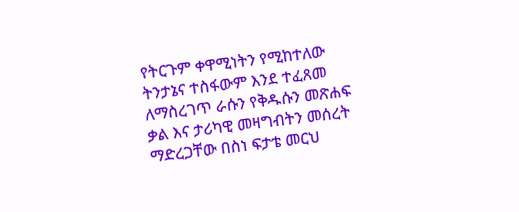የትርጉም ቀዋሚነትን የሚከተለው ትንታኔና ተስፋውም እንደ ተፈጸመ ለማስረገጥ ራሱን የቅዱሱን መጽሐፍ ቃል እና ታሪካዊ መዛግብትን መሰረት ማድረጋቸው በስነ ፍታቴ መርህ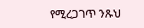የሚረጋገጥ ንጹህ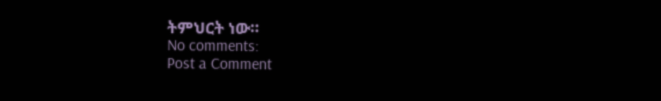ትምህርት ነው።
No comments:
Post a Comment